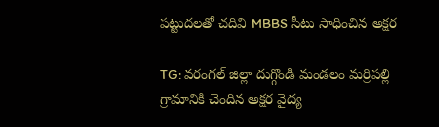పట్టుదలతో చదివి MBBS సీటు సాధించిన అక్షర

TG: వరంగల్ జిల్లా దుగ్గొండి మండలం మర్రిపల్లి గ్రామానికి చెందిన అక్షర వైద్య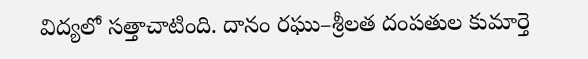విద్యలో సత్తాచాటింది. దానం రఘు–శ్రీలత దంపతుల కుమార్తె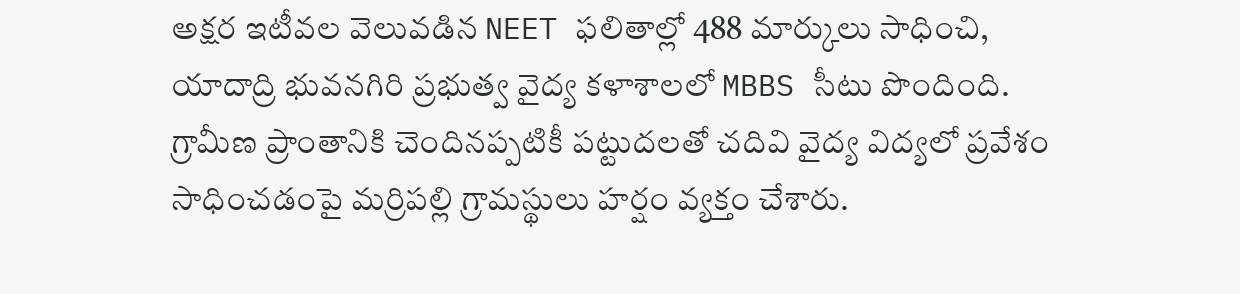అక్షర ఇటీవల వెలువడిన NEET ఫలితాల్లో 488 మార్కులు సాధించి, యాదాద్రి భువనగిరి ప్రభుత్వ వైద్య కళాశాలలో MBBS సీటు పొందింది. గ్రామీణ ప్రాంతానికి చెందినప్పటికీ పట్టుదలతో చదివి వైద్య విద్యలో ప్రవేశం సాధించడంపై మర్రిపల్లి గ్రామస్థులు హర్షం వ్యక్తం చేశారు.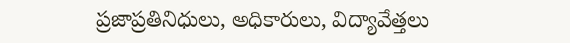ప్రజాప్రతినిధులు, అధికారులు, విద్యావేత్తలు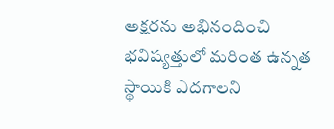అక్షరను అభినందించి భవిష్యత్తులో మరింత ఉన్నత స్థాయికి ఎదగాలని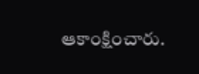ఆకాంక్షించారు.